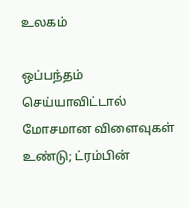உலகம்

ஒப்பந்தம் செய்யாவிட்டால் மோசமான விளைவுகள் உண்டு; ட்ரம்பின்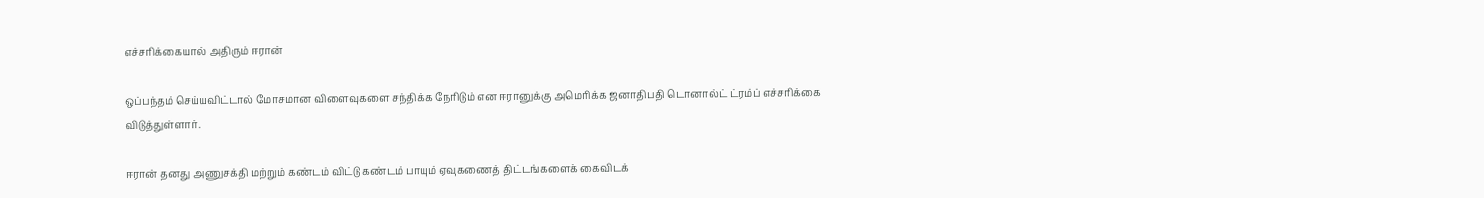எச்சரிக்கையால் அதிரும் ஈரான்

ஒப்பந்தம் செய்யவிட்டால் மோசமான விளைவுகளை சந்திக்க நேரிடும் என ஈரானுக்கு அமெரிக்க ஜனாதிபதி டொனால்ட் ட்ரம்ப் எச்சரிக்கை விடுத்துள்ளார்.

ஈரான் தனது அணுசக்தி மற்றும் கண்டம் விட்டு கண்டம் பாயும் ஏவுகணைத் திட்டங்களைக் கைவிடக்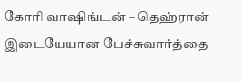கோரி வாஷிங்டன் – தெஹ்ரான் இடையேயான பேச்சுவார்த்தை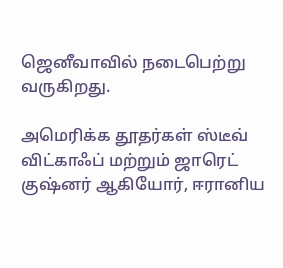ஜெனீவாவில் நடைபெற்று வருகிறது.

அமெரிக்க தூதர்கள் ஸ்டீவ் விட்காஃப் மற்றும் ஜாரெட் குஷ்னர் ஆகியோர், ஈரானிய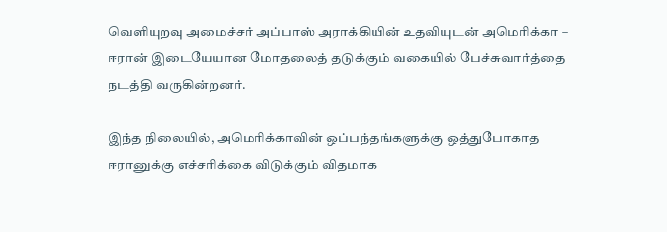வெளியுறவு அமைச்சர் அப்பாஸ் அராக்கியின் உதவியுடன் அமெரிக்கா – ஈரான் இடையேயான மோதலைத் தடுக்கும் வகையில் பேச்சுவார்த்தை நடத்தி வருகின்றனர்.

இந்த நிலையில், அமெரிக்காவின் ஒப்பந்தங்களுக்கு ஒத்துபோகாத ஈரானுக்கு எச்சரிக்கை விடுக்கும் விதமாக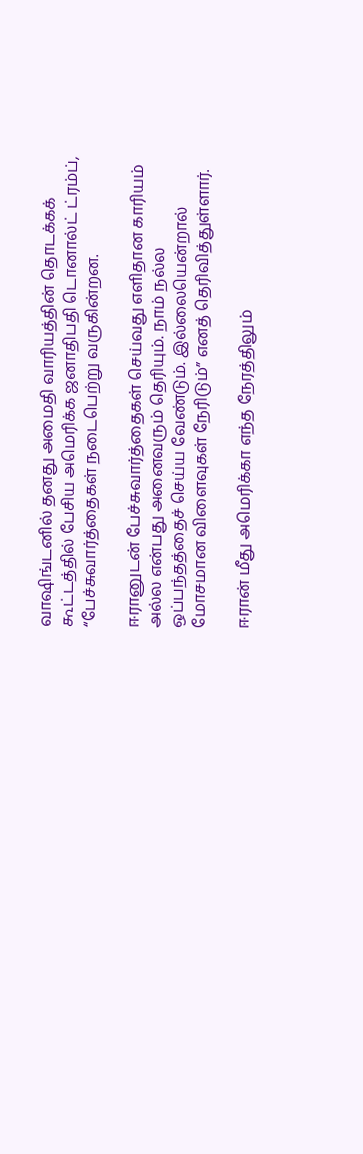வாஷிங்டனில் தனது அமைதி வாரியத்தின் தொடக்கக் கூட்டத்தில் பேசிய அமெரிக்க ஜனாதிபதி டொனால்ட் ட்ரம்ப், “பேச்சுவார்த்தைகள் நடைபெற்று வருகின்றன.

ஈரானுடன் பேச்சுவார்த்தைகள் செய்வது எளிதான காரியம் அல்ல என்பது அனைவரும் தெரியும். நாம் நல்ல ஒப்பந்தத்தைச் செய்ய வேண்டும். இல்லையென்றால் மோசமான விளைவுகள் நேரிடும்” எனத் தெரிவித்துள்ளார்.

ஈரான் மீது அமெரிக்கா எந்த நேரத்திலும்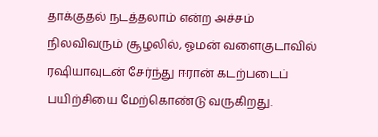தாக்குதல் நடத்தலாம் என்ற அச்சம் நிலவிவரும் சூழலில், ஓமன் வளைகுடாவில் ரஷியாவுடன் சேர்ந்து ஈரான் கடற்படைப் பயிற்சியை மேற்கொண்டு வருகிறது.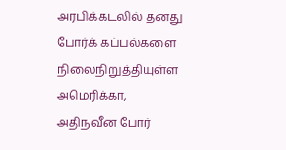அரபிக்கடலில் தனது போர்க் கப்பல்களை நிலைநிறுத்தியுள்ள அமெரிக்கா, அதிநவீன போர்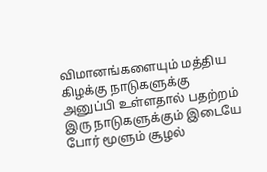விமானங்களையும் மத்திய கிழக்கு நாடுகளுக்கு அனுப்பி உள்ளதால் பதற்றம் இரு நாடுகளுக்கும் இடையே போர் மூளும் சூழல்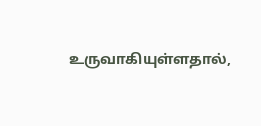உருவாகியுள்ளதால்,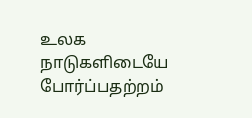உலக நாடுகளிடையே போர்ப்பதற்றம்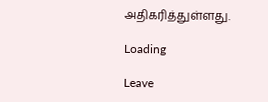அதிகரித்துள்ளது.

Loading

Leave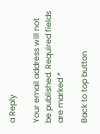a Reply

Your email address will not be published. Required fields are marked *

Back to top button